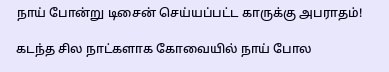நாய் போன்று டிசைன் செய்யப்பட்ட காருக்கு அபராதம்!

கடந்த சில நாட்களாக கோவையில் நாய் போல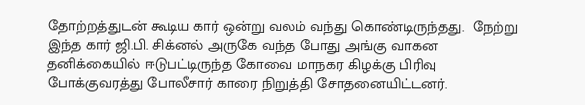தோற்றத்துடன் கூடிய கார் ஒன்று வலம் வந்து கொண்டிருந்தது.  நேற்று இந்த கார் ஜி.பி. சிக்னல் அருகே வந்த போது அங்கு வாகன தனிக்கையில் ஈடுபட்டிருந்த கோவை மாநகர கிழக்கு பிரிவு போக்குவரத்து போலீசார் காரை நிறுத்தி சோதனையிட்டனர்.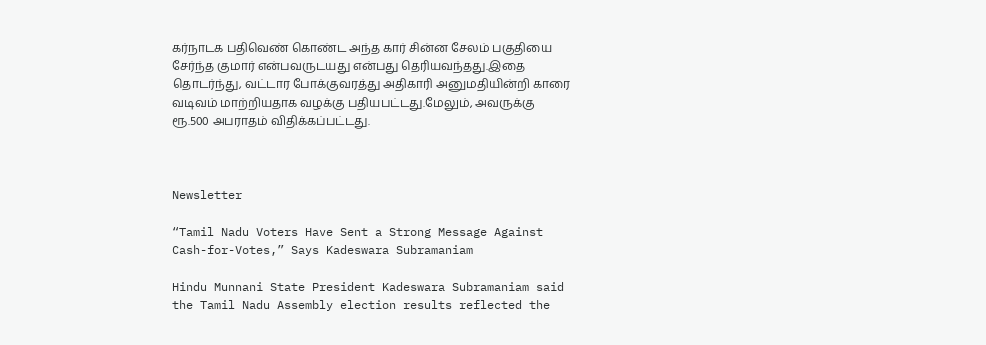கர்நாடக பதிவெண் கொண்ட அந்த கார் சின்ன சேலம் பகுதியை  சேர்ந்த குமார் என்பவருடயது என்பது தெரியவந்தது.இதை தொடர்ந்து, வட்டார போக்குவரத்து அதிகாரி அனுமதியின்றி காரை வடிவம் மாற்றியதாக வழக்கு பதியபட்டது.மேலும், அவருக்கு ரூ.500 அபராதம் விதிக்கப்பட்டது.



Newsletter

“Tamil Nadu Voters Have Sent a Strong Message Against Cash-for-Votes,” Says Kadeswara Subramaniam

Hindu Munnani State President Kadeswara Subramaniam said the Tamil Nadu Assembly election results reflected the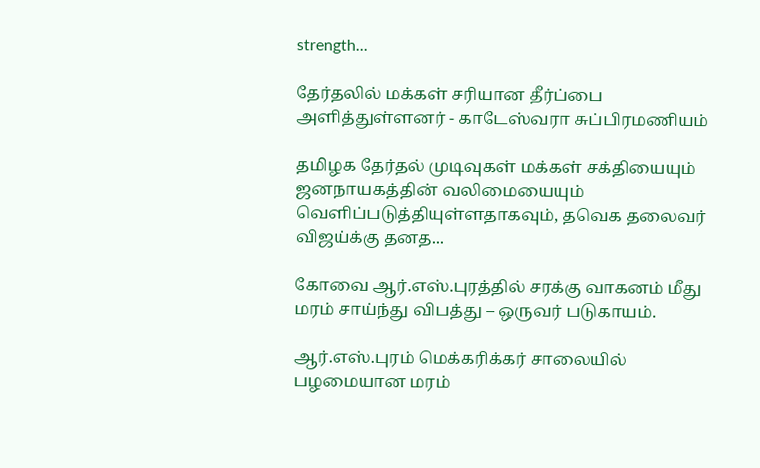strength...

தேர்தலில் மக்கள் சரியான தீர்ப்பை அளித்துள்ளனர் - காடேஸ்வரா சுப்பிரமணியம்

தமிழக தேர்தல் முடிவுகள் மக்கள் சக்தியையும் ஜனநாயகத்தின் வலிமையையும் வெளிப்படுத்தியுள்ளதாகவும், தவெக தலைவர் விஜய்க்கு தனத...

கோவை ஆர்.எஸ்.புரத்தில் சரக்கு வாகனம் மீது மரம் சாய்ந்து விபத்து – ஒருவர் படுகாயம்.

ஆர்.எஸ்.புரம் மெக்கரிக்கர் சாலையில் பழமையான மரம்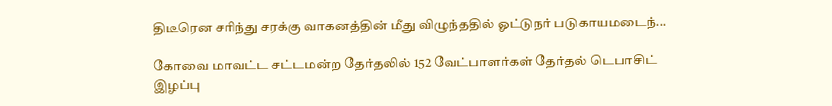திடீரென சரிந்து சரக்கு வாகனத்தின் மீது விழுந்ததில் ஓட்டுநர் படுகாயமடைந்...

கோவை மாவட்ட சட்டமன்ற தேர்தலில் 152 வேட்பாளர்கள் தேர்தல் டெபாசிட் இழப்பு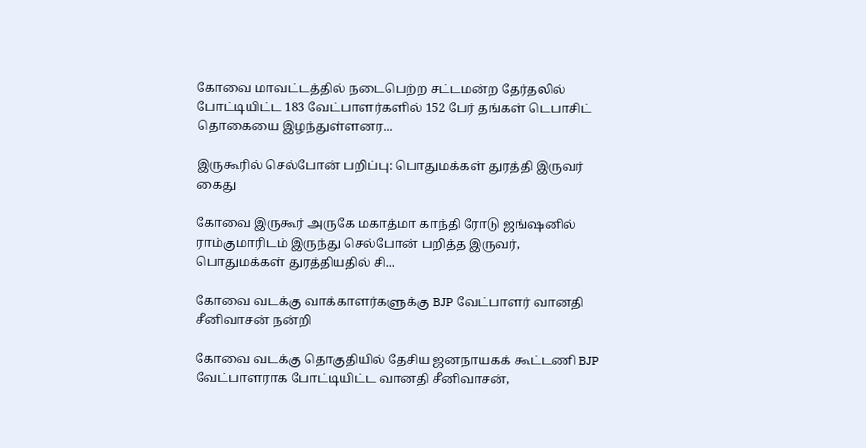கோவை மாவட்டத்தில் நடைபெற்ற சட்டமன்ற தேர்தலில் போட்டியிட்ட 183 வேட்பாளர்களில் 152 பேர் தங்கள் டெபாசிட் தொகையை இழந்துள்ளனர...

இருகூரில் செல்போன் பறிப்பு: பொதுமக்கள் துரத்தி இருவர் கைது

கோவை இருகூர் அருகே மகாத்மா காந்தி ரோடு ஜங்ஷனில் ராம்குமாரிடம் இருந்து செல்போன் பறித்த இருவர், பொதுமக்கள் துரத்தியதில் சி...

கோவை வடக்கு வாக்காளர்களுக்கு BJP வேட்பாளர் வானதி சீனிவாசன் நன்றி

கோவை வடக்கு தொகுதியில் தேசிய ஜனநாயகக் கூட்டணி BJP வேட்பாளராக போட்டியிட்ட வானதி சீனிவாசன்,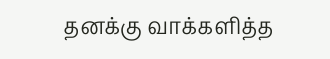தனக்கு வாக்களித்த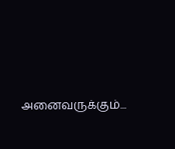அனைவருக்கும்...